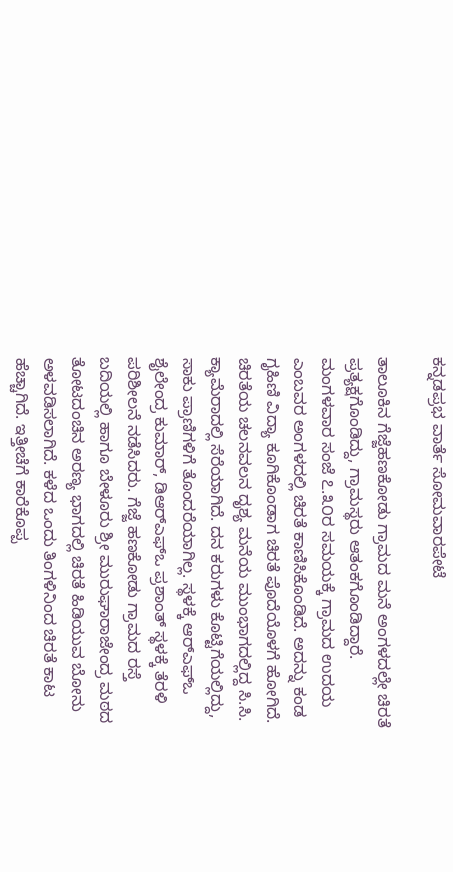ಕನ್ನಡಪ್ರಭ ವಾರ್ತೆ ಸೋಮವಾರಪೇಟೆ

ತಾಲೂಕಿನ ಗೆಜ್ಜೆಹಣಕೋಡು ಗ್ರಾಮದ ಮನೆ ಅಂಗಳದಲ್ಲೇ ಚಿರತೆ ಪ್ರತ್ಯಕ್ಷಗೊಂಡಿದ್ದು, ಗ್ರಾಮಸ್ಥರು ಆತಂಕಗೊಂಡಿದ್ದಾರೆ. ಮಂಗಳವಾರ ಸಂಜೆ ೭.೩೦ರ ಸಮಯಕ್ಕೆ ಗ್ರಾಮದ ಉದಯ ಎಂಬವರ ಅಂಗಳದಲ್ಲಿ ಚಿರತೆ ಕಾಣಿಸಿಕೊಂಡಿದೆ. ಅದನ್ನು ಕಂಡ ಗೃಹಿಣಿ ವಿದ್ಯಾ ಕೂಗಿಕೊಂಡಾಗ ಚಿರತೆ ಪೊದೆಯೊಳಗೆ ಹೋಗಿದೆ. ಚಿರತೆಯ ಚಲನವಲನ ದೃಶ್ಯ ಮನೆಯ ಮುಂಭಾಗದಲ್ಲಿದ್ದ ಸಿ.ಸಿ. ಕ್ಯಾಮೆರಾದಲ್ಲಿ ಸೆರೆಯಾಗಿದೆ. ದನ ಕರುಗಳು ಕೊಟ್ಟಿಗೆಯಲ್ಲಿದ್ದು, ಸಾಕು ಪ್ರಾಣಿಗಳಿಗೆ ತೊಂದರೆಯಾಗಿಲ್ಲ. ಸ್ಥಳಕ್ಕೆ ಆರ್‌ಎಫ್‌ಒ ಶೈಲೇಂದ್ರ ಕುಮಾರ್, ಡಿಆರ್‌ಎಫ್‌ಒ ಪ್ರಶಾಂತ್ ಸ್ಥಳಕ್ಕೆ ತೆರಳಿ ಪರಿಶೀಲನೆ ನಡೆಸಿದರು. ಗೆಜ್ಜೆ ಹಣಕೋಡು ಗ್ರಾಮದ ರಸ್ತೆ ಬದಿಯಲ್ಲಿ ಹಾಗೂ ಬೇಳೂರು ಶ್ರೀ ಮುರುಘಾರಾಜೇಂದ್ರ ಮಠದ ತೋಟದಂಚಿನ ಅರಣ್ಯ ಭಾಗದಲ್ಲಿ ಚಿರತೆ ಹಿಡಿಯುವ ಬೋನು ಅಳವಡಿಸಲಾಗಿದೆ. ಕಳೆದ ಒಂದು ತಿಂಗಳಿನಿಂದ ಚಿರತೆ ಕಾಟ ಹೆಚ್ಚಾಗಿದೆ. ಇತ್ತೀಚೆಗೆ ಕಾರೆಕೊಪ್ಪ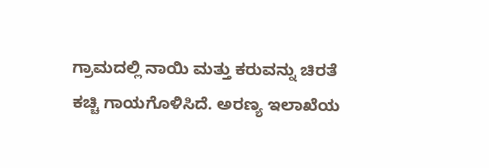ಗ್ರಾಮದಲ್ಲಿ ನಾಯಿ ಮತ್ತು ಕರುವನ್ನು ಚಿರತೆ ಕಚ್ಚಿ ಗಾಯಗೊಳಿಸಿದೆ. ಅರಣ್ಯ ಇಲಾಖೆಯ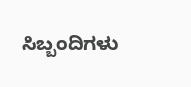ಸಿಬ್ಬಂದಿಗಳು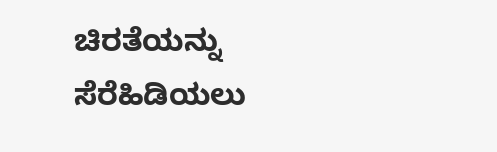ಚಿರತೆಯನ್ನು ಸೆರೆಹಿಡಿಯಲು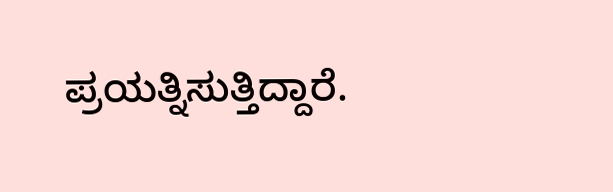ಪ್ರಯತ್ನಿಸುತ್ತಿದ್ದಾರೆ.